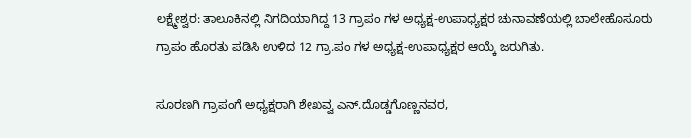ಲಕ್ಷ್ಮೇಶ್ವರ: ತಾಲೂಕಿನಲ್ಲಿ ನಿಗದಿಯಾಗಿದ್ದ 13 ಗ್ರಾಪಂ ಗಳ ಅಧ್ಯಕ್ಷ-ಉಪಾಧ್ಯಕ್ಷರ ಚುನಾವಣೆಯಲ್ಲಿ ಬಾಲೇಹೊಸೂರು ಗ್ರಾಪಂ ಹೊರತು ಪಡಿಸಿ ಉಳಿದ 12 ಗ್ರಾ.ಪಂ ಗಳ ಅಧ್ಯಕ್ಷ-ಉಪಾಧ್ಯಕ್ಷರ ಆಯ್ಕೆ ಜರುಗಿತು.

ಸೂರಣಗಿ ಗ್ರಾಪಂಗೆ ಅಧ್ಯಕ್ಷರಾಗಿ ಶೇಖವ್ವ ಎನ್.ದೊಡ್ಡಗೊಣ್ಣನವರ,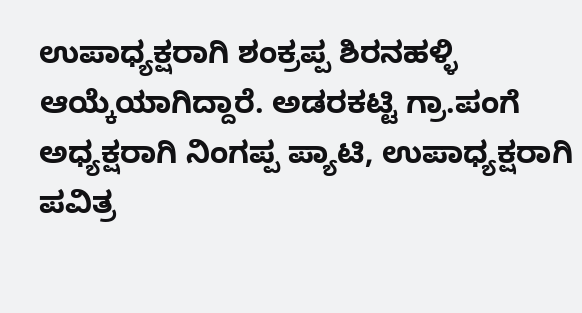ಉಪಾಧ್ಯಕ್ಷರಾಗಿ ಶಂಕ್ರಪ್ಪ ಶಿರನಹಳ್ಳಿ ಆಯ್ಕೆಯಾಗಿದ್ದಾರೆ. ಅಡರಕಟ್ಟಿ ಗ್ರಾ.ಪಂಗೆ ಅಧ್ಯಕ್ಷರಾಗಿ ನಿಂಗಪ್ಪ ಪ್ಯಾಟಿ, ಉಪಾಧ್ಯಕ್ಷರಾಗಿ ಪವಿತ್ರ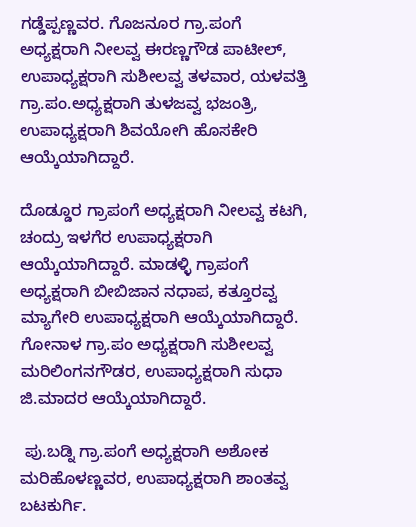ಗಡ್ಡೆಪ್ಪಣ್ಣವರ. ಗೊಜನೂರ ಗ್ರಾ.ಪಂಗೆ ಅಧ್ಯಕ್ಷರಾಗಿ ನೀಲವ್ವ ಈರಣ್ಣಗೌಡ ಪಾಟೀಲ್, ಉಪಾಧ್ಯಕ್ಷರಾಗಿ ಸುಶೀಲವ್ವ ತಳವಾರ, ಯಳವತ್ತಿ ಗ್ರಾ.ಪಂ.ಅಧ್ಯಕ್ಷರಾಗಿ ತುಳಜವ್ವ ಭಜಂತ್ರಿ, ಉಪಾಧ್ಯಕ್ಷರಾಗಿ ಶಿವಯೋಗಿ ಹೊಸಕೇರಿ ಆಯ್ಕೆಯಾಗಿದ್ದಾರೆ.

ದೊಡ್ಡೂರ ಗ್ರಾಪಂಗೆ ಅಧ್ಯಕ್ಷರಾಗಿ ನೀಲವ್ವ ಕಟಗಿ, ಚಂದ್ರು ಇಳಗೆರ ಉಪಾಧ್ಯಕ್ಷರಾಗಿ ಆಯ್ಕೆಯಾಗಿದ್ದಾರೆ. ಮಾಡಳ್ಳಿ ಗ್ರಾಪಂ‌ಗೆ ಅಧ್ಯಕ್ಷರಾಗಿ ಬೀಬಿಜಾನ ನಧಾಪ, ಕತ್ತೂರವ್ವ ಮ್ಯಾಗೇರಿ ಉಪಾಧ್ಯಕ್ಷರಾಗಿ ಆಯ್ಕೆಯಾಗಿದ್ದಾರೆ. ಗೋನಾಳ ಗ್ರಾ.ಪಂ ಅಧ್ಯಕ್ಷರಾಗಿ ಸುಶೀಲವ್ವ ಮರಿಲಿಂಗನಗೌಡರ, ಉಪಾಧ್ಯಕ್ಷರಾಗಿ ಸುಧಾ ಜಿ.ಮಾದರ ಆಯ್ಕೆಯಾಗಿದ್ದಾರೆ.

 ಪು.ಬಡ್ನಿ ಗ್ರಾ.ಪಂಗೆ ಅಧ್ಯಕ್ಷರಾಗಿ ಅಶೋಕ ಮರಿಹೊಳಣ್ಣವರ, ಉಪಾಧ್ಯಕ್ಷರಾಗಿ ಶಾಂತವ್ವ ಬಟಕುರ್ಗಿ.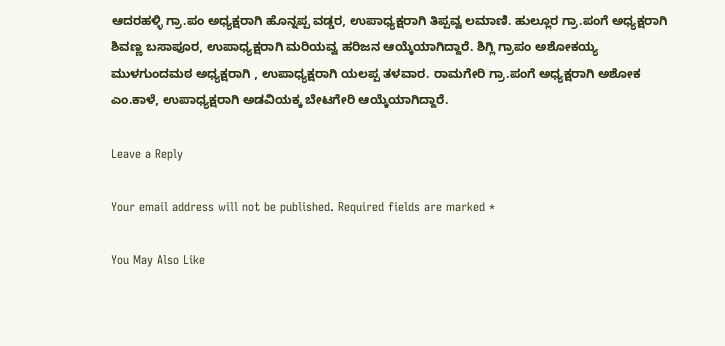ಆದರಹಳ್ಳಿ ಗ್ರಾ.ಪಂ ಅಧ್ಯಕ್ಷರಾಗಿ ಹೊನ್ನಪ್ಪ ವಡ್ಡರ, ಉಪಾಧ್ಯಕ್ಷರಾಗಿ ತಿಪ್ಪವ್ವ ಲಮಾಣಿ. ಹುಲ್ಲೂರ ಗ್ರಾ.ಪಂ‌ಗೆ ಅಧ್ಯಕ್ಷರಾಗಿ ಶಿವಣ್ಣ ಬಸಾಪೂರ, ಉಪಾಧ್ಯಕ್ಷರಾಗಿ ಮರಿಯವ್ವ ಹರಿಜನ ಆಯ್ಕೆಯಾಗಿದ್ದಾರೆ. ಶಿಗ್ಲಿ ಗ್ರಾಪಂ ಅಶೋಕಯ್ಯ ಮುಳಗುಂದಮಠ ಅಧ್ಯಕ್ಷರಾಗಿ , ಉಪಾಧ್ಯಕ್ಷರಾಗಿ ಯಲಪ್ಪ ತಳವಾರ. ರಾಮಗೇರಿ ಗ್ರಾ.ಪಂಗೆ ಅಧ್ಯಕ್ಷರಾಗಿ ಅಶೋಕ ಎಂ.ಕಾಳೆ, ಉಪಾಧ್ಯಕ್ಷರಾಗಿ ಅಡವಿಯಕ್ಕ ಬೇಟಗೇರಿ ಆಯ್ಕೆಯಾಗಿದ್ದಾರೆ.

Leave a Reply

Your email address will not be published. Required fields are marked *

You May Also Like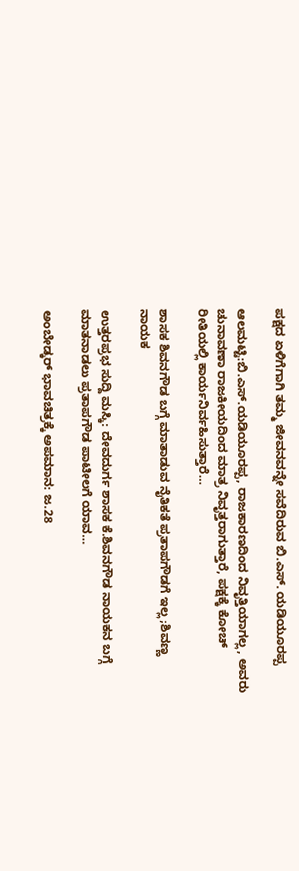ಪಕ್ಷದ ಏಳಿಗೆಗಾಗಿ ತಮ್ಮ ಜೀವನವನ್ನೇ ಸವೆದಿರುವ ಬಿ.ಎಸ್. ಯಡಿಯೂರಪ್ಪ

ಆಲಮಟ್ಟಿ:ಬಿ.ಎಸ್.ಯಡಿಯೂರಪ್ಪ, ರಾಜಕಾರಣದಿಂದ ನಿವೃತ್ತಿಯಾಗಲ್ಲ, ಅವರು ಚುನಾವಣಾ ರಾಜಕೀಯದಿಂದ ಮಾತ್ರ ನಿವೃತ್ತರಾಗುತ್ತಾರೆ, ಪಕ್ಷಕ್ಕೆ ಕೋಚ್ ರೀತಿಯಲ್ಲಿ ಕಾರ್ಯನಿರ್ವಹಿಸುತ್ತಾರೆ…

ಶಾಸಕ‌ ಶಿವನಗೌಡ ಬಗ್ಗೆ ಮಾತಾಡುವ ನೈತಿಕತೆ ಪ್ರತಾಪಗೌಡಗೆ ಇಲ್ಲ;ಶಿವಣ್ಣ ನಾಯಕ

ಉತ್ತರಪ್ರಭ ಸುದ್ದಿ ಮಸ್ಕಿ‌: ದೇವದುರ್ಗ ಶಾಸಕ ಕೆ.ಶಿವನಗೌಡ ನಾಯಕನ ಬಗ್ಗೆ ಮಾತನಾಡಲು ಪ್ರತಾಪಗೌಡ ಪಾಟೀಲಗೆ ಯಾವ…

ಅಂಬೇಡ್ಕರ್ ಭಾವಚಿತ್ರಕ್ಕೆ ಅಪಮಾನ: ಜ.28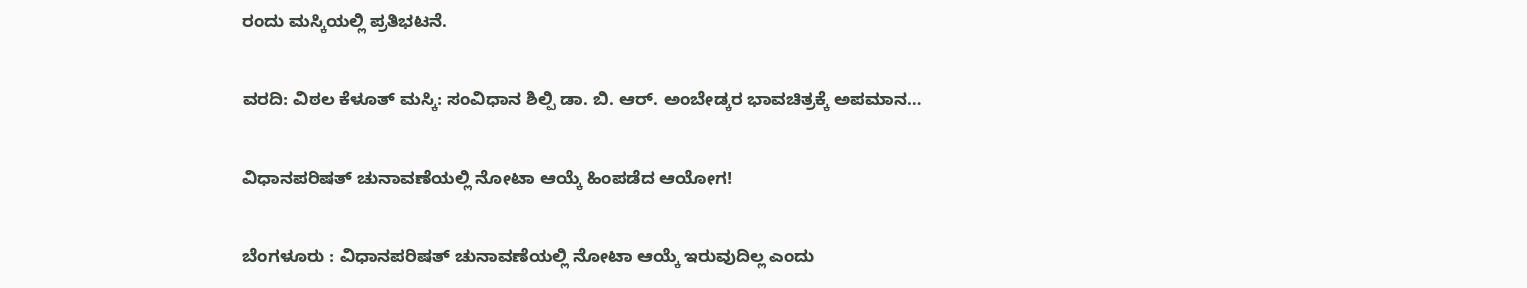ರಂದು ಮಸ್ಕಿಯಲ್ಲಿ ಪ್ರತಿಭಟನೆ.

ವರದಿ: ವಿಠಲ ಕೆಳೂತ್ ಮಸ್ಕಿ: ಸಂವಿಧಾನ ಶಿಲ್ಪಿ ಡಾ. ಬಿ. ಆರ್. ಅಂಬೇಡ್ಕರ ಭಾವಚಿತ್ರಕ್ಕೆ ಅಪಮಾನ…

ವಿಧಾನಪರಿಷತ್ ಚುನಾವಣೆಯಲ್ಲಿ ನೋಟಾ ಆಯ್ಕೆ ಹಿಂಪಡೆದ ಆಯೋಗ!

ಬೆಂಗಳೂರು : ವಿಧಾನಪರಿಷತ್ ಚುನಾವಣೆಯಲ್ಲಿ ನೋಟಾ ಆಯ್ಕೆ ಇರುವುದಿಲ್ಲ ಎಂದು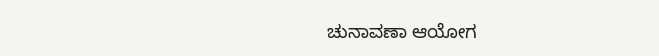ಚುನಾವಣಾ ಆಯೋಗ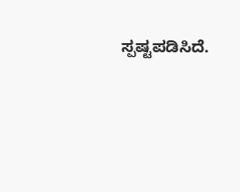ಸ್ಪಷ್ಟಪಡಿಸಿದೆ.